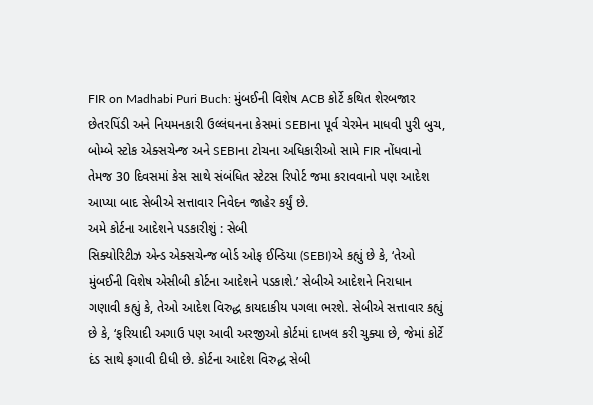FIR on Madhabi Puri Buch: મુંબઈની વિશેષ ACB કોર્ટે કથિત શેરબજાર છેતરપિંડી અને નિયમનકારી ઉલ્લંઘનના કેસમાં SEBIના પૂર્વ ચેરમેન માધવી પુરી બુચ, બોમ્બે સ્ટોક એક્સચેન્જ અને SEBIના ટોચના અધિકારીઓ સામે FIR નોંધવાનો તેમજ 30 દિવસમાં કેસ સાથે સંબંધિત સ્ટેટસ રિપોર્ટ જમા કરાવવાનો પણ આદેશ આપ્યા બાદ સેબીએ સત્તાવાર નિવેદન જાહેર કર્યું છે.
અમે કોર્ટના આદેશને પડકારીશું : સેબી
સિક્યોરિટીઝ એન્ડ એક્સચેન્જ બોર્ડ ઓફ ઈન્ડિયા (SEBI)એ કહ્યું છે કે, ‘તેઓ મુંબઈની વિશેષ એસીબી કોર્ટના આદેશને પડકાશે.’ સેબીએ આદેશને નિરાધાન ગણાવી કહ્યું કે, તેઓ આદેશ વિરુદ્ધ કાયદાકીય પગલા ભરશે. સેબીએ સત્તાવાર કહ્યું છે કે, ‘ફરિયાદી અગાઉ પણ આવી અરજીઓ કોર્ટમાં દાખલ કરી ચુક્યા છે, જેમાં કોર્ટે દંડ સાથે ફગાવી દીધી છે. કોર્ટના આદેશ વિરુદ્ધ સેબી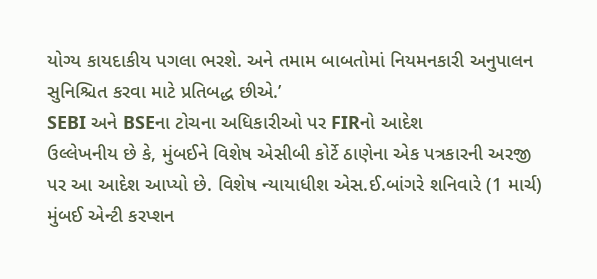યોગ્ય કાયદાકીય પગલા ભરશે. અને તમામ બાબતોમાં નિયમનકારી અનુપાલન સુનિશ્ચિત કરવા માટે પ્રતિબદ્ધ છીએ.’
SEBI અને BSEના ટોચના અધિકારીઓ પર FIRનો આદેશ
ઉલ્લેખનીય છે કે, મુંબઈને વિશેષ એસીબી કોર્ટે ઠાણેના એક પત્રકારની અરજી પર આ આદેશ આપ્યો છે. વિશેષ ન્યાયાધીશ એસ.ઈ.બાંગરે શનિવારે (1 માર્ચ) મુંબઈ એન્ટી કરપ્શન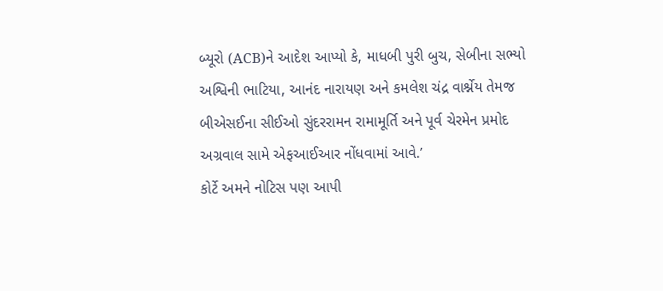બ્યૂરો (ACB)ને આદેશ આપ્યો કે, માધબી પુરી બુચ, સેબીના સભ્યો અશ્વિની ભાટિયા, આનંદ નારાયણ અને કમલેશ ચંદ્ર વાર્શ્નેય તેમજ બીએસઈના સીઈઓ સુંદરરામન રામામૂર્તિ અને પૂર્વ ચેરમેન પ્રમોદ અગ્રવાલ સામે એફઆઈઆર નોંધવામાં આવે.’
કોર્ટે અમને નોટિસ પણ આપી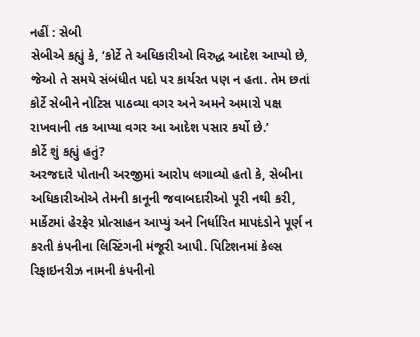નહીં : સેબી
સેબીએ કહ્યું કે, ‘કોર્ટે તે અધિકારીઓ વિરુદ્ધ આદેશ આપ્યો છે, જેઓ તે સમયે સંબંધીત પદો પર કાર્યરત પણ ન હતા. તેમ છતાં કોર્ટે સેબીને નોટિસ પાઠવ્યા વગર અને અમને અમારો પક્ષ રાખવાની તક આપ્યા વગર આ આદેશ પસાર કર્યો છે.’
કોર્ટે શું કહ્યું હતું?
અરજદારે પોતાની અરજીમાં આરોપ લગાવ્યો હતો કે, સેબીના અધિકારીઓએ તેમની કાનૂની જવાબદારીઓ પૂરી નથી કરી, માર્કેટમાં હેરફેર પ્રોત્સાહન આપ્યું અને નિર્ધારિત માપદંડોને પૂર્ણ ન કરતી કંપનીના લિસ્ટિંગની મંજૂરી આપી. પિટિશનમાં કેલ્સ રિફાઇનરીઝ નામની કંપનીનો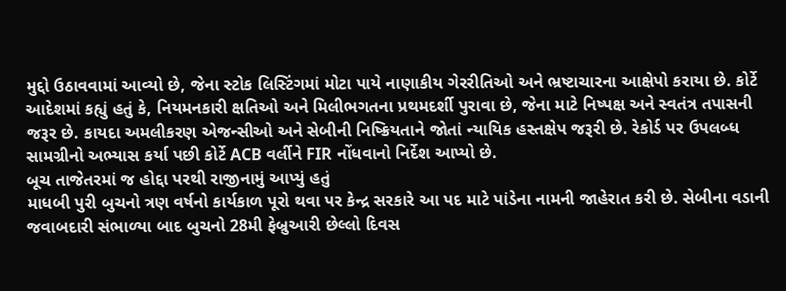મુદ્દો ઉઠાવવામાં આવ્યો છે, જેના સ્ટોક લિસ્ટિંગમાં મોટા પાયે નાણાકીય ગેરરીતિઓ અને ભ્રષ્ટાચારના આક્ષેપો કરાયા છે. કોર્ટે આદેશમાં કહ્યું હતું કે, નિયમનકારી ક્ષતિઓ અને મિલીભગતના પ્રથમદર્શી પુરાવા છે, જેના માટે નિષ્પક્ષ અને સ્વતંત્ર તપાસની જરૂર છે. કાયદા અમલીકરણ એજન્સીઓ અને સેબીની નિષ્ક્રિયતાને જોતાં ન્યાયિક હસ્તક્ષેપ જરૂરી છે. રેકોર્ડ પર ઉપલબ્ધ સામગ્રીનો અભ્યાસ કર્યા પછી કોર્ટે ACB વર્લીને FIR નોંધવાનો નિર્દેશ આપ્યો છે.
બૂચ તાજેતરમાં જ હોદ્દા પરથી રાજીનામું આપ્યું હતું
માધબી પુરી બુચનો ત્રણ વર્ષનો કાર્યકાળ પૂરો થવા પર કેન્દ્ર સરકારે આ પદ માટે પાંડેના નામની જાહેરાત કરી છે. સેબીના વડાની જવાબદારી સંભાળ્યા બાદ બુચનો 28મી ફેબ્રુઆરી છેલ્લો દિવસ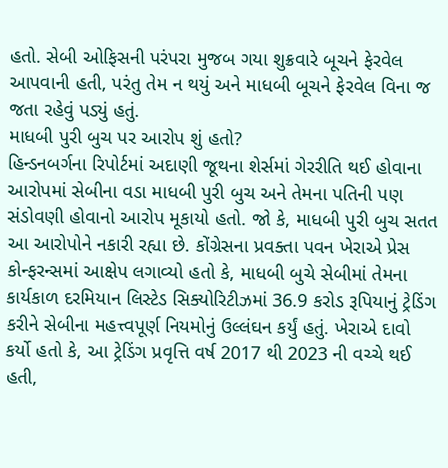હતો. સેબી ઓફિસની પરંપરા મુજબ ગયા શુક્રવારે બૂચને ફેરવેલ આપવાની હતી, પરંતુ તેમ ન થયું અને માધબી બૂચને ફેરવેલ વિના જ જતા રહેવું પડ્યું હતું.
માધબી પુરી બુચ પર આરોપ શું હતો?
હિન્ડનબર્ગના રિપોર્ટમાં અદાણી જૂથના શેર્સમાં ગેરરીતિ થઈ હોવાના આરોપમાં સેબીના વડા માધબી પુરી બુચ અને તેમના પતિની પણ સંડોવણી હોવાનો આરોપ મૂકાયો હતો. જો કે, માધબી પુરી બુચ સતત આ આરોપોને નકારી રહ્યા છે. કોંગ્રેસના પ્રવક્તા પવન ખેરાએ પ્રેસ કોન્ફરન્સમાં આક્ષેપ લગાવ્યો હતો કે, માધબી બુચે સેબીમાં તેમના કાર્યકાળ દરમિયાન લિસ્ટેડ સિક્યોરિટીઝમાં 36.9 કરોડ રૂપિયાનું ટ્રેડિંગ કરીને સેબીના મહત્ત્વપૂર્ણ નિયમોનું ઉલ્લંઘન કર્યું હતું. ખેરાએ દાવો કર્યો હતો કે, આ ટ્રેડિંગ પ્રવૃત્તિ વર્ષ 2017 થી 2023 ની વચ્ચે થઈ હતી,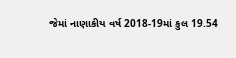જેમાં નાણાકીય વર્ષ 2018-19માં કુલ 19.54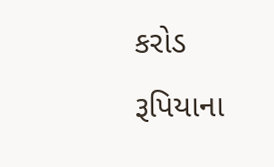કરોડ રૂપિયાના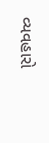વ્યવહારો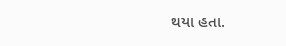થયા હતા.